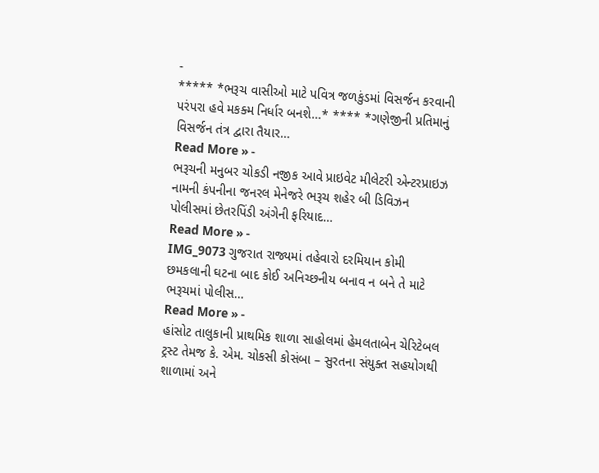-
***** *ભરૂચ વાસીઓ માટે પવિત્ર જળકુંડમાં વિસર્જન કરવાની પરંપરા હવે મકક્મ નિર્ધાર બનશે…* **** *ગણેજીની પ્રતિમાનું વિસર્જન તંત્ર દ્વારા તૈયાર…
Read More » -
ભરૂચની મનુબર ચોકડી નજીક આવે પ્રાઇવેટ મીલેટરી એન્ટરપ્રાઇઝ નામની કંપનીના જનરલ મેનેજરે ભરૂચ શહેર બી ડિવિઝન પોલીસમાં છેતરપિંડી અંગેની ફરિયાદ…
Read More » -
IMG_9073 ગુજરાત રાજ્યમાં તહેવારો દરમિયાન કોમી છમકલાની ઘટના બાદ કોઈ અનિચ્છનીય બનાવ ન બને તે માટે ભરૂચમાં પોલીસ…
Read More » -
હાંસોટ તાલુકાની પ્રાથમિક શાળા સાહોલમાં હેમલતાબેન ચેરિટેબલ ટ્રસ્ટ તેમજ કે. એમ. ચોકસી કોસંબા – સુરતના સંયુક્ત સહયોગથી શાળામાં અને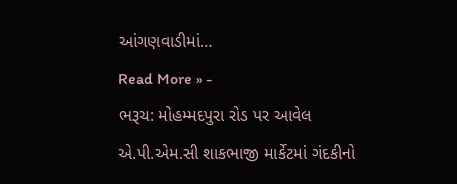આંગણવાડીમાં…
Read More » -
ભરૂચ: મોહમ્મદપુરા રોડ પર આવેલ એ.પી.એમ.સી શાકભાજી માર્કેટમાં ગંદકીનો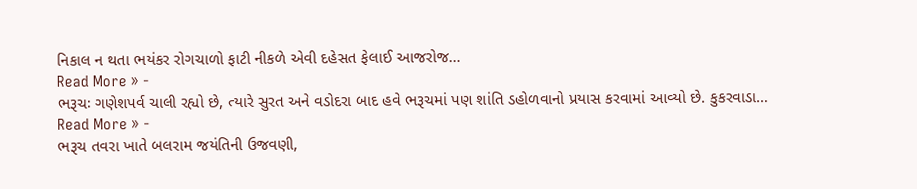નિકાલ ન થતા ભયંકર રોગચાળો ફાટી નીકળે એવી દહેસત ફેલાઈ આજરોજ…
Read More » -
ભરૂચઃ ગણેશપર્વ ચાલી રહ્યો છે, ત્યારે સુરત અને વડોદરા બાદ હવે ભરૂચમાં પણ શાંતિ ડહોળવાનો પ્રયાસ કરવામાં આવ્યો છે. કુકરવાડા…
Read More » -
ભરૂચ તવરા ખાતે બલરામ જયંતિની ઉજવણી,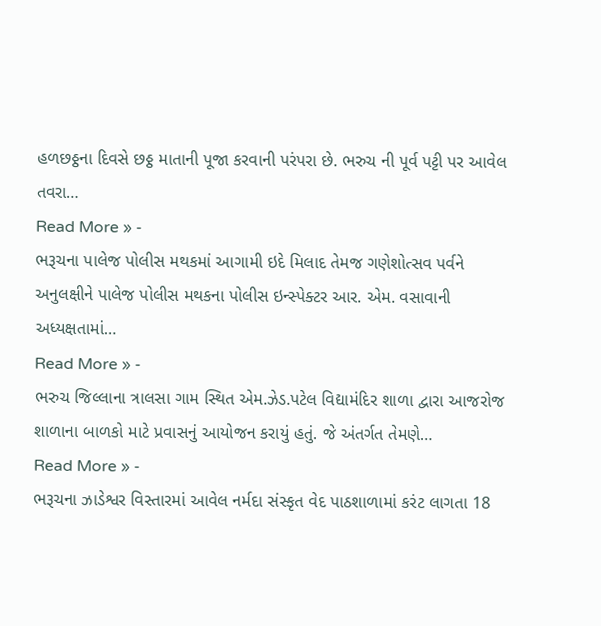હળછઠ્ઠના દિવસે છઠ્ઠ માતાની પૂજા કરવાની પરંપરા છે. ભરુચ ની પૂર્વ પટ્ટી પર આવેલ તવરા…
Read More » -
ભરૂચના પાલેજ પોલીસ મથકમાં આગામી ઇદે મિલાદ તેમજ ગણેશોત્સવ પર્વને અનુલક્ષીને પાલેજ પોલીસ મથકના પોલીસ ઇન્સ્પેક્ટર આર. એમ. વસાવાની અધ્યક્ષતામાં…
Read More » -
ભરુચ જિલ્લાના ત્રાલસા ગામ સ્થિત એમ.ઝેડ.પટેલ વિદ્યામંદિર શાળા દ્વારા આજરોજ શાળાના બાળકો માટે પ્રવાસનું આયોજન કરાયું હતું. જે અંતર્ગત તેમણે…
Read More » -
ભરૂચના ઝાડેશ્વર વિસ્તારમાં આવેલ નર્મદા સંસ્કૃત વેદ પાઠશાળામાં કરંટ લાગતા 18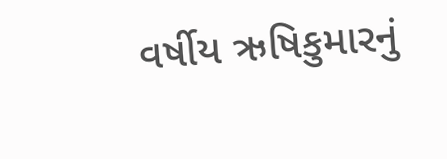વર્ષીય ઋષિકુમારનું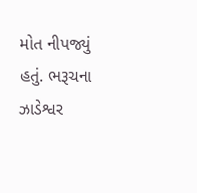મોત નીપજ્યું હતું. ભરૂચના ઝાડેશ્વર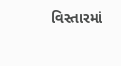વિસ્તારમાં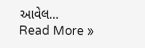આવેલ…
Read More »